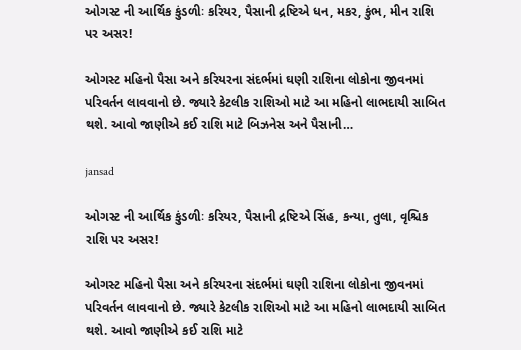ઓગસ્ટ ની આર્થિક કુંડળીઃ કરિયર, પૈસાની દ્રષ્ટિએ ધન, મકર, કુંભ, મીન રાશિ પર અસર!

ઓગસ્ટ મહિનો પૈસા અને કરિયરના સંદર્ભમાં ઘણી રાશિના લોકોના જીવનમાં પરિવર્તન લાવવાનો છે. જ્યારે કેટલીક રાશિઓ માટે આ મહિનો લાભદાયી સાબિત થશે. આવો જાણીએ કઈ રાશિ માટે બિઝનેસ અને પૈસાની…

jansad

ઓગસ્ટ ની આર્થિક કુંડળીઃ કરિયર, પૈસાની દ્રષ્ટિએ સિંહ, કન્યા, તુલા, વૃશ્ચિક રાશિ પર અસર!

ઓગસ્ટ મહિનો પૈસા અને કરિયરના સંદર્ભમાં ઘણી રાશિના લોકોના જીવનમાં પરિવર્તન લાવવાનો છે. જ્યારે કેટલીક રાશિઓ માટે આ મહિનો લાભદાયી સાબિત થશે. આવો જાણીએ કઈ રાશિ માટે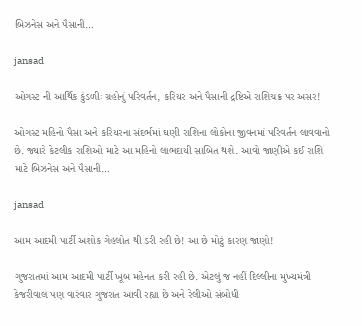બિઝનેસ અને પૈસાની…

jansad

ઓગસ્ટ ની આર્થિક કુંડળીઃ ગ્રહોનું પરિવર્તન, કરિયર અને પૈસાની દ્રષ્ટિએ રાશિચક્ર પર અસર!

ઓગસ્ટ મહિનો પૈસા અને કરિયરના સંદર્ભમાં ઘણી રાશિના લોકોના જીવનમાં પરિવર્તન લાવવાનો છે. જ્યારે કેટલીક રાશિઓ માટે આ મહિનો લાભદાયી સાબિત થશે. આવો જાણીએ કઈ રાશિ માટે બિઝનેસ અને પૈસાની…

jansad

આમ આદમી પાર્ટી અશોક ગેહલોત થી ડરી રહી છે! આ છે મોટું કારણ જાણો!

ગુજરાતમાં આમ આદમી પાર્ટી ખૂબ મહેનત કરી રહી છે. એટલું જ નહીં દિલ્લીના મુખ્યમંત્રી કેજરીવાલ પણ વારંવાર ગુજરાત આવી રહ્યા છે અને રેલીઓ સંબોધી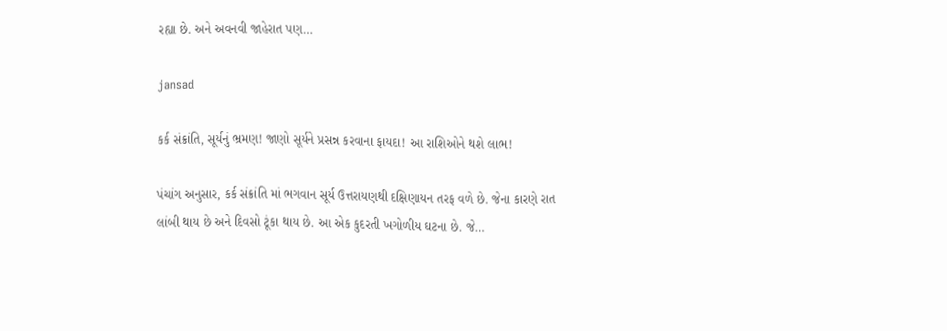રહ્યા છે. અને અવનવી જાહેરાત પણ…

jansad

કર્ક સંક્રાંતિ, સૂર્યનું ભ્રમણ! જાણો સૂર્યને પ્રસન્ન કરવાના ફાયદા! આ રાશિઓને થશે લાભ!

પંચાંગ અનુસાર, કર્ક સંક્રાંતિ માં ભગવાન સૂર્ય ઉત્તરાયણથી દક્ષિણાયન તરફ વળે છે. જેના કારણે રાત લાંબી થાય છે અને દિવસો ટૂંકા થાય છે. આ એક કુદરતી ખગોળીય ઘટના છે. જે…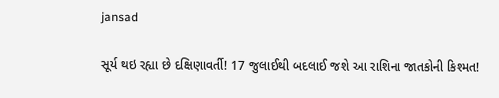jansad

સૂર્ય થઇ રહ્યા છે દક્ષિણાવર્તી! 17 જુલાઈથી બદલાઈ જશે આ રાશિના જાતકોની કિશ્મત!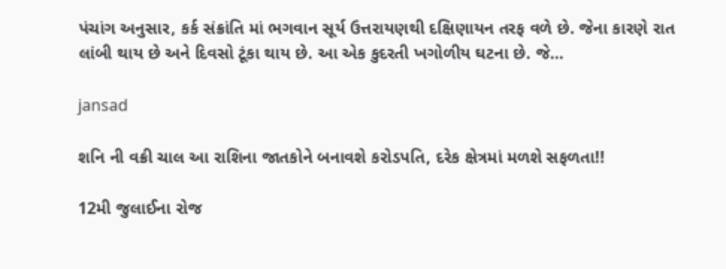પંચાંગ અનુસાર, કર્ક સંક્રાંતિ માં ભગવાન સૂર્ય ઉત્તરાયણથી દક્ષિણાયન તરફ વળે છે. જેના કારણે રાત લાંબી થાય છે અને દિવસો ટૂંકા થાય છે. આ એક કુદરતી ખગોળીય ઘટના છે. જે…

jansad

શનિ ની વક્રી ચાલ આ રાશિના જાતકોને બનાવશે કરોડપતિ, દરેક ક્ષેત્રમાં મળશે સફળતા!!

12મી જુલાઈના રોજ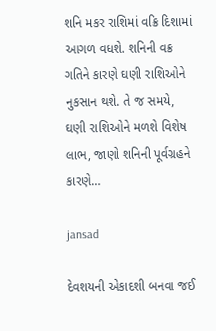શનિ મકર રાશિમાં વક્રિ દિશામાં આગળ વધશે. શનિની વક્ર ગતિને કારણે ઘણી રાશિઓને નુકસાન થશે. તે જ સમયે, ઘણી રાશિઓને મળશે વિશેષ લાભ, જાણો શનિની પૂર્વગ્રહને કારણે…

jansad

દેવશયની એકાદશી બનવા જઈ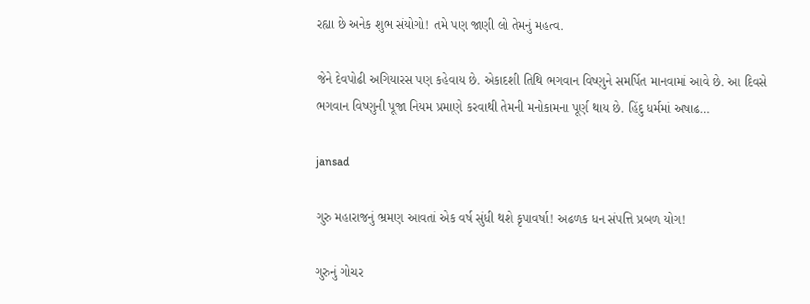રહ્યા છે અનેક શુભ સંયોગો! તમે પણ જાણી લો તેમનું મહત્વ.

જેને દેવપોઢી અગિયારસ પણ કહેવાય છે. એકાદશી તિથિ ભગવાન વિષ્ણુને સમર્પિત માનવામાં આવે છે. આ દિવસે ભગવાન વિષ્ણુની પૂજા નિયમ પ્રમાણે કરવાથી તેમની મનોકામના પૂર્ણ થાય છે. હિંદુ ધર્મમાં અષાઢ…

jansad

ગુરુ મહારાજનું ભ્રમણ આવતાં એક વર્ષ સુંધી થશે કૃપાવર્ષા! અઢળક ધન સંપત્તિ પ્રબળ યોગ!

ગુરુનું ગોચર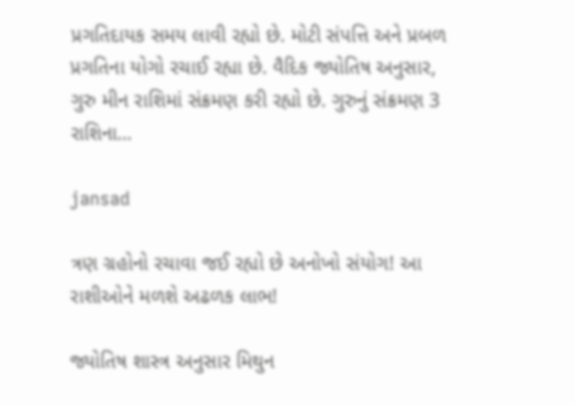પ્રગતિદાયક સમય લાવી રહ્યો છે. મોટી સંપત્તિ અને પ્રબળ પ્રગતિના યોગો રચાઈ રહ્યા છે. વૈદિક જ્યોતિષ અનુસાર, ગુરુ મીન રાશિમાં સંક્રમણ કરી રહ્યો છે. ગુરુનું સંક્રમણ 3 રાશિના…

jansad

ત્રણ ગ્રહોનો રચાવા જઈ રહ્યો છે અનોખો સંયોગ! આ રાશીઓને મળશે અઢળક લાભ!

જ્યોતિષ શાસ્ત્ર અનુસાર મિથુન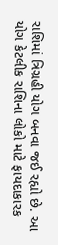રાશિમાં ત્રિગ્રહી યોગ બનવા જઈ રહ્યો છે. આ યોગ કેટલીક રાશિના લોકો માટે ફાયદાકારક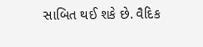સાબિત થઈ શકે છે. વૈદિક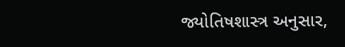જ્યોતિષશાસ્ત્ર અનુસાર,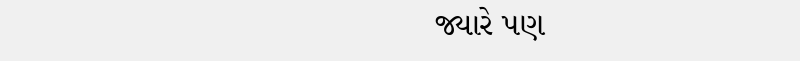જ્યારે પણ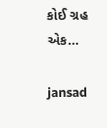કોઈ ગ્રહ એક…

jansad